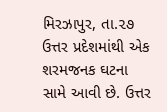મિરઝાપુર, તા.૨૭
ઉત્તર પ્રદેશમાંથી એક શરમજનક ઘટના સામે આવી છે. ઉત્તર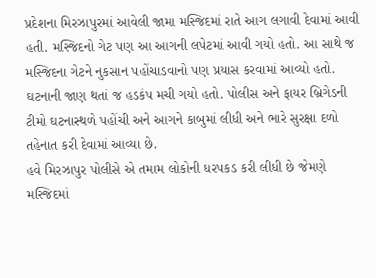પ્રદેશના મિરઝાપુરમાં આવેલી જામા મસ્જિદમાં રાતે આગ લગાવી દેવામાં આવી હતી. મસ્જિદનો ગેટ પણ આ આગની લપેટમાં આવી ગયો હતો. આ સાથે જ મસ્જિદના ગેટને નુકસાન પહોંચાડવાનો પણ પ્રયાસ કરવામાં આવ્યો હતો. ઘટનાની જાણ થતાં જ હડકંપ મચી ગયો હતો. પોલીસ અને ફાયર બ્રિગેડની ટીમો ઘટનાસ્થળે પહોંચી અને આગને કાબુમાં લીધી અને ભારે સુરક્ષા દળો તહેનાત કરી દેવામાં આવ્યા છે.
હવે મિરઝાપુર પોલીસે એ તમામ લોકોની ધરપકડ કરી લીધી છે જેમણે મસ્જિદમાં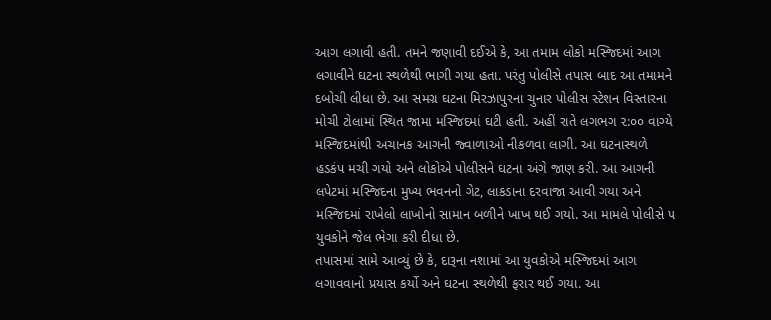આગ લગાવી હતી. તમને જણાવી દઈએ કે, આ તમામ લોકો મસ્જિદમાં આગ લગાવીને ઘટના સ્થળેથી ભાગી ગયા હતા. પરંતુ પોલીસે તપાસ બાદ આ તમામને દબોચી લીધા છે. આ સમગ્ર ઘટના મિરઝાપુરના ચુનાર પોલીસ સ્ટેશન વિસ્તારના મોચી ટોલામાં સ્થિત જામા મસ્જિદમાં ઘટી હતી. અહીં રાતે લગભગ ૨:૦૦ વાગ્યે મસ્જિદમાંથી અચાનક આગની જ્વાળાઓ નીકળવા લાગી. આ ઘટનાસ્થળે હડકંપ મચી ગયો અને લોકોએ પોલીસને ઘટના અંગે જાણ કરી. આ આગની લપેટમાં મસ્જિદના મુખ્ય ભવનનો ગેટ, લાકડાના દરવાજા આવી ગયા અને મસ્જિદમાં રાખેલો લાખોનો સામાન બળીને ખાખ થઈ ગયો. આ મામલે પોલીસે ૫ યુવકોને જેલ ભેગા કરી દીધા છે.
તપાસમાં સામે આવ્યું છે કે, દારૂના નશામાં આ યુવકોએ મસ્જિદમાં આગ લગાવવાનો પ્રયાસ કર્યો અને ઘટના સ્થળેથી ફરાર થઈ ગયા. આ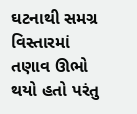ઘટનાથી સમગ્ર વિસ્તારમાં તણાવ ઊભો થયો હતો પરંતુ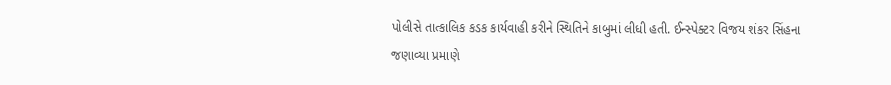પોલીસે તાત્કાલિક કડક કાર્યવાહી કરીને સ્થિતિને કાબુમાં લીધી હતી. ઈન્સ્પેક્ટર વિજય શંકર સિંહના જણાવ્યા પ્રમાણે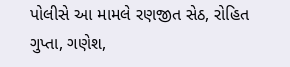પોલીસે આ મામલે રણજીત સેઠ, રોહિત ગુપ્તા, ગણેશ,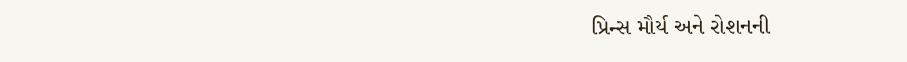પ્રિન્સ મૌર્ય અને રોશનની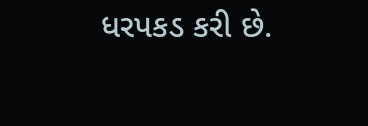ધરપકડ કરી છે.